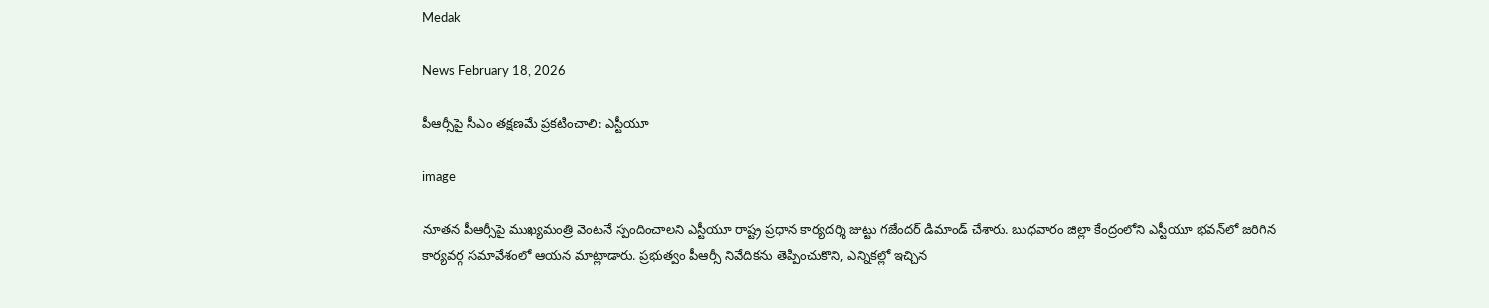Medak

News February 18, 2026

పీఆర్సీపై సీఎం తక్షణమే ప్రకటించాలి: ఎస్టీయూ

image

నూతన పీఆర్సీపై ముఖ్యమంత్రి వెంటనే స్పందించాలని ఎస్టీయూ రాష్ట్ర ప్రధాన కార్యదర్శి జుట్టు గజేందర్ డిమాండ్ చేశారు. బుధవారం జిల్లా కేంద్రంలోని ఎస్టీయూ భవన్‌లో జరిగిన కార్యవర్గ సమావేశంలో ఆయన మాట్లాడారు. ప్రభుత్వం పీఆర్సీ నివేదికను తెప్పించుకొని, ఎన్నికల్లో ఇచ్చిన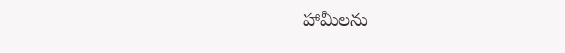హామీలను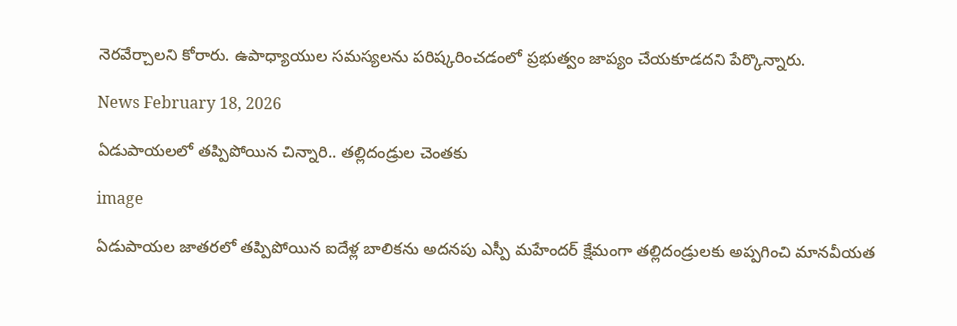నెరవేర్చాలని కోరారు. ఉపాధ్యాయుల సమస్యలను పరిష్కరించడంలో ప్రభుత్వం జాప్యం చేయకూడదని పేర్కొన్నారు.

News February 18, 2026

ఏడుపాయలలో తప్పిపోయిన చిన్నారి.. తల్లిదండ్రుల చెంతకు

image

ఏడుపాయల జాతరలో తప్పిపోయిన ఐదేళ్ల బాలికను అదనపు ఎస్పీ మహేందర్ క్షేమంగా తల్లిదండ్రులకు అప్పగించి మానవీయత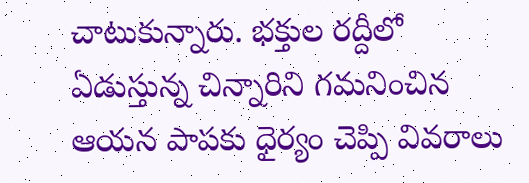చాటుకున్నారు. భక్తుల రద్దీలో ఏడుస్తున్న చిన్నారిని గమనించిన ఆయన పాపకు ధైర్యం చెప్పి వివరాలు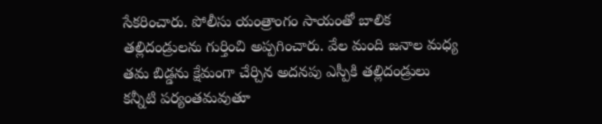సేకరించారు. పోలీసు యంత్రాంగం సాయంతో బాలిక తల్లిదండ్రులను గుర్తించి అప్పగించారు. వేల మంది జనాల మధ్య తమ బిడ్డను క్షేమంగా చేర్చిన అదనపు ఎస్పీకి తల్లిదండ్రులు కన్నీటి పర్యంతమవుతూ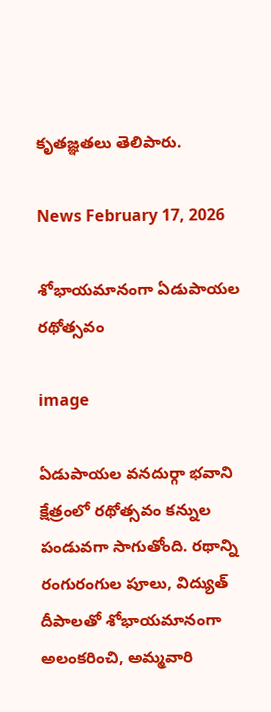కృతజ్ఞతలు తెలిపారు.

News February 17, 2026

శోభాయమానంగా ఏడుపాయల రథోత్సవం

image

ఏడుపాయల వనదుర్గా భవాని క్షేత్రంలో రథోత్సవం కన్నుల పండువగా సాగుతోంది. రథాన్ని రంగురంగుల పూలు, విద్యుత్ దీపాలతో శోభాయమానంగా అలంకరించి, అమ్మవారి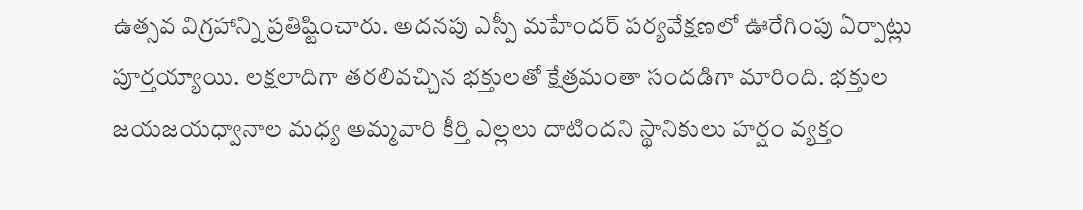ఉత్సవ విగ్రహాన్ని ప్రతిష్టించారు. అదనపు ఎస్పీ మహేందర్ పర్యవేక్షణలో ఊరేగింపు ఏర్పాట్లు పూర్తయ్యాయి. లక్షలాదిగా తరలివచ్చిన భక్తులతో క్షేత్రమంతా సందడిగా మారింది. భక్తుల జయజయధ్వానాల మధ్య అమ్మవారి కీర్తి ఎల్లలు దాటిందని స్థానికులు హర్షం వ్యక్తం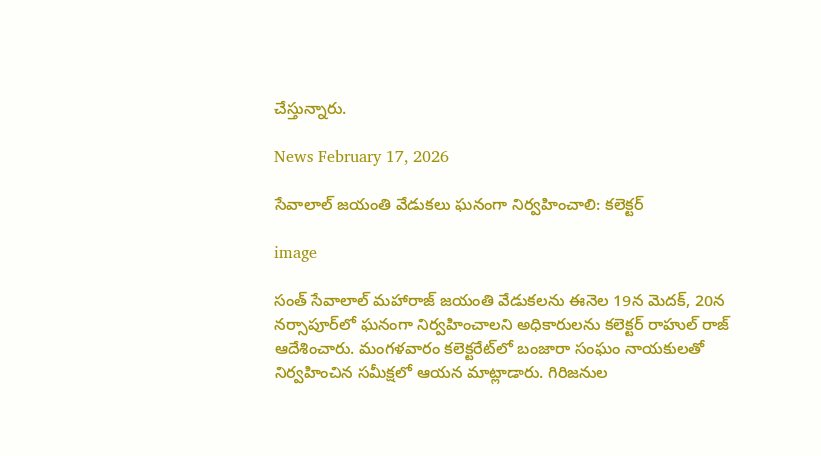చేస్తున్నారు.

News February 17, 2026

సేవాలాల్ జయంతి వేడుకలు ఘనంగా నిర్వహించాలి: కలెక్టర్

image

సంత్ సేవాలాల్ మహారాజ్ జయంతి వేడుకలను ఈనెల 19న మెదక్, 20న నర్సాపూర్‌లో ఘనంగా నిర్వహించాలని అధికారులను కలెక్టర్ రాహుల్ రాజ్ ఆదేశించారు. మంగళవారం కలెక్టరేట్‌లో బంజారా సంఘం నాయకులతో నిర్వహించిన సమీక్షలో ఆయన మాట్లాడారు. గిరిజనుల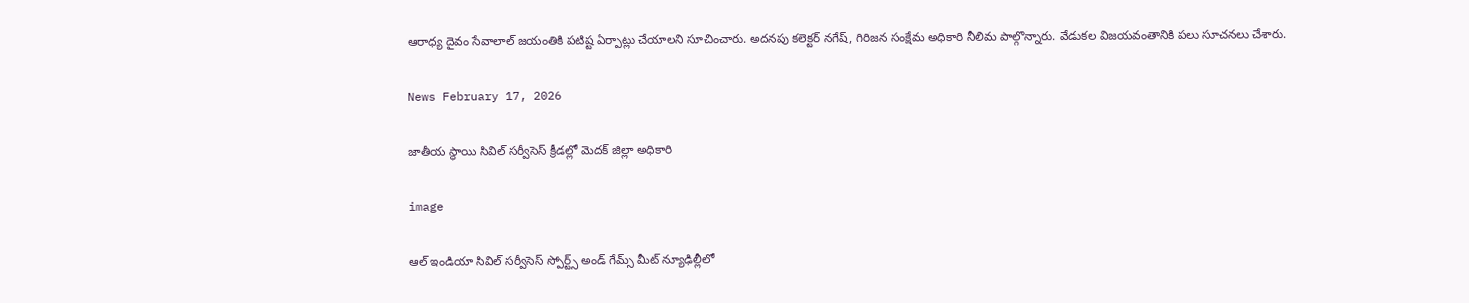ఆరాధ్య దైవం సేవాలాల్ జయంతికి పటిష్ట ఏర్పాట్లు చేయాలని సూచించారు. అదనపు కలెక్టర్ నగేష్, గిరిజన సంక్షేమ అధికారి నీలిమ పాల్గొన్నారు. వేడుకల విజయవంతానికి పలు సూచనలు చేశారు.

News February 17, 2026

జాతీయ స్థాయి సివిల్ సర్వీసెస్ క్రీడల్లో మెదక్ జిల్లా అధికారి

image

ఆల్ ఇండియా సివిల్ సర్వీసెస్ స్పోర్ట్స్ అండ్ గేమ్స్ మీట్ న్యూఢిల్లీలో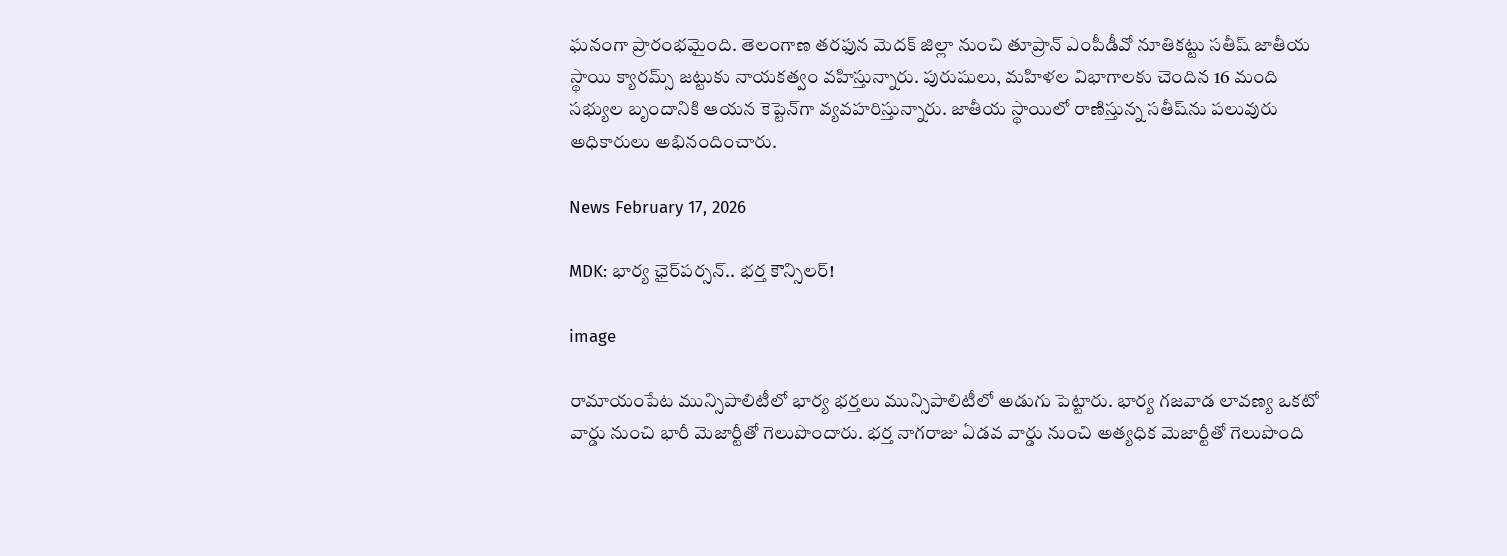ఘనంగా ప్రారంభమైంది. తెలంగాణ తరఫున మెదక్ జిల్లా నుంచి తూప్రాన్ ఎంపీడీవో నూతికట్టు సతీష్ జాతీయ స్థాయి క్యారమ్స్ జట్టుకు నాయకత్వం వహిస్తున్నారు. పురుషులు, మహిళల విభాగాలకు చెందిన 16 మంది సభ్యుల బృందానికి ఆయన కెప్టెన్‌గా వ్యవహరిస్తున్నారు. జాతీయ స్థాయిలో రాణిస్తున్న సతీష్‌ను పలువురు అధికారులు అభినందించారు.

News February 17, 2026

MDK: భార్య ఛైర్‌పర్సన్.. భర్త కౌన్సిలర్!

image

రామాయంపేట మున్సిపాలిటీలో భార్య భర్తలు మున్సిపాలిటీలో అడుగు పెట్టారు. భార్య గజవాడ లావణ్య ఒకటో వార్డు నుంచి భారీ మెజార్టీతో గెలుపొందారు. భర్త నాగరాజు ఏడవ వార్డు నుంచి అత్యధిక మెజార్టీతో గెలుపొంది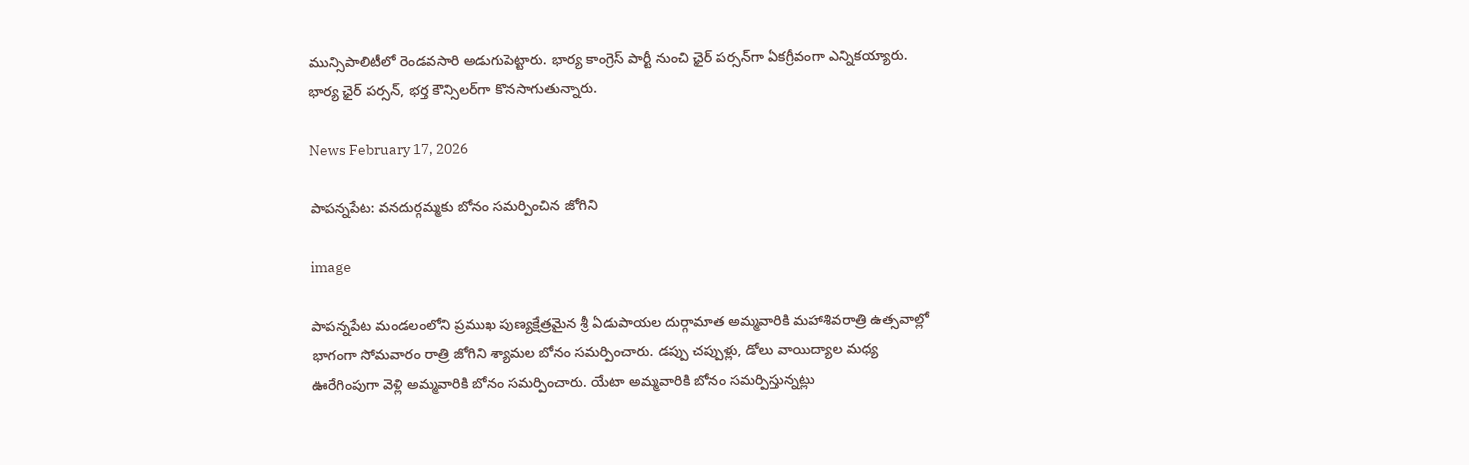మున్సిపాలిటీలో రెండవసారి అడుగుపెట్టారు. భార్య కాంగ్రెస్ పార్టీ నుంచి ఛైర్ పర్సన్‌గా ఏకగ్రీవంగా ఎన్నికయ్యారు. భార్య ఛైర్ పర్సన్, భర్త కౌన్సిలర్‌గా కొనసాగుతున్నారు.

News February 17, 2026

పాపన్నపేట: వనదుర్గమ్మకు బోనం సమర్పించిన జోగిని

image

పాపన్నపేట మండలంలోని ప్రముఖ పుణ్యక్షేత్రమైన శ్రీ ఏడుపాయల దుర్గామాత అమ్మవారికి మహాశివరాత్రి ఉత్సవాల్లో భాగంగా సోమవారం రాత్రి జోగిని శ్యామల బోనం సమర్పించారు. డప్పు చప్పుళ్లు, డోలు వాయిద్యాల మధ్య ఊరేగింపుగా వెళ్లి అమ్మవారికి బోనం సమర్పించారు. యేటా అమ్మవారికి బోనం సమర్పిస్తున్నట్లు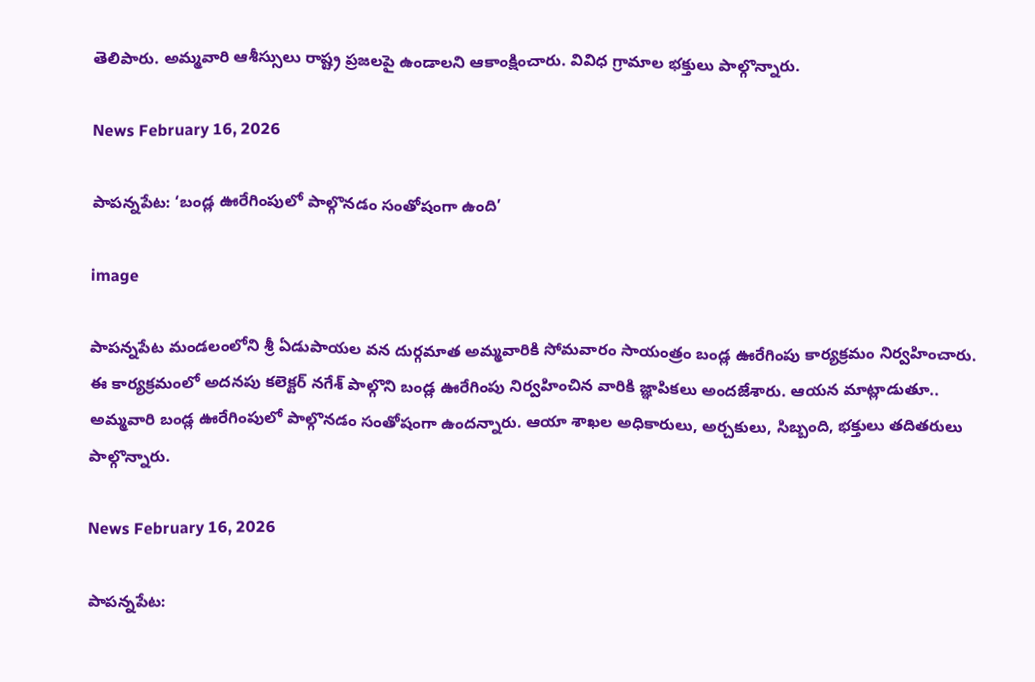తెలిపారు. అమ్మవారి ఆశీస్సులు రాష్ట్ర ప్రజలపై ఉండాలని ఆకాంక్షించారు. వివిధ గ్రామాల భక్తులు పాల్గొన్నారు.

News February 16, 2026

పాపన్నపేట: ‘బండ్ల ఊరేగింపులో పాల్గొనడం సంతోషంగా ఉంది’

image

పాపన్నపేట మండలంలోని శ్రీ ఏడుపాయల వన దుర్గమాత అమ్మవారికి సోమవారం సాయంత్రం బండ్ల ఊరేగింపు కార్యక్రమం నిర్వహించారు. ఈ కార్యక్రమంలో అదనపు కలెక్టర్ నగేశ్ పాల్గొని బండ్ల ఊరేగింపు నిర్వహించిన వారికి జ్ఞాపికలు అందజేశారు. ఆయన మాట్లాడుతూ.. అమ్మవారి బండ్ల ఊరేగింపులో పాల్గొనడం సంతోషంగా ఉందన్నారు. ఆయా శాఖల అధికారులు, అర్చకులు, సిబ్బంది, భక్తులు తదితరులు పాల్గొన్నారు.

News February 16, 2026

పాపన్నపేట: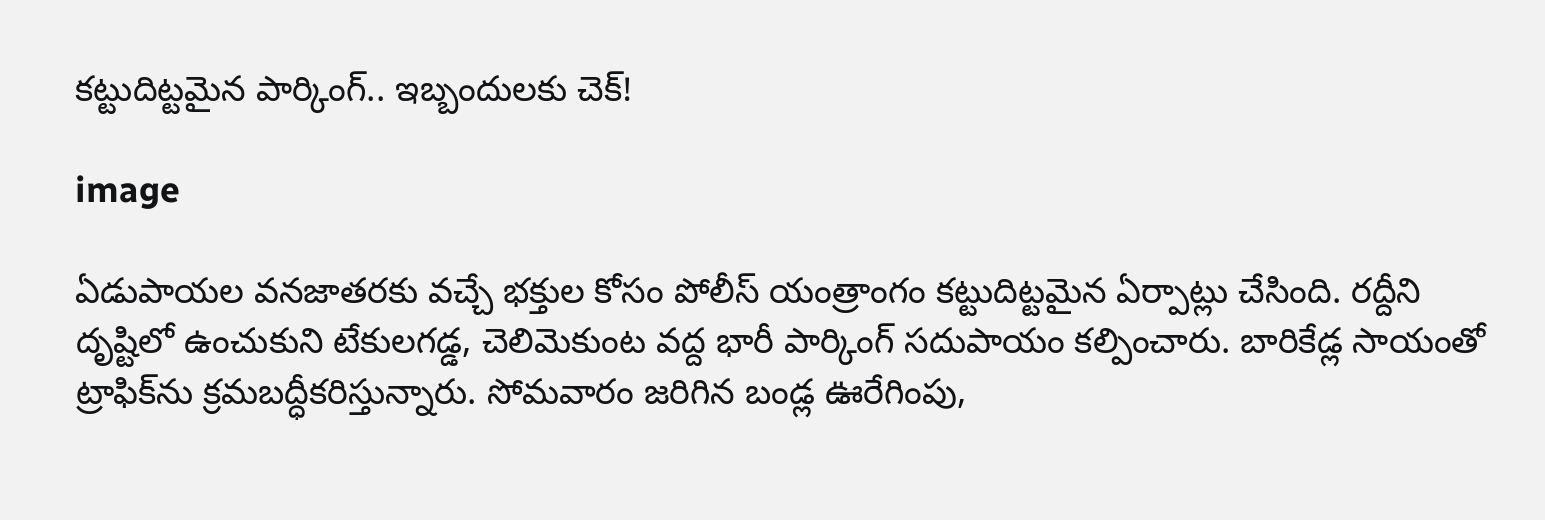కట్టుదిట్టమైన పార్కింగ్.. ఇబ్బందులకు చెక్!

image

ఏడుపాయల వనజాతరకు వచ్చే భక్తుల కోసం పోలీస్ యంత్రాంగం కట్టుదిట్టమైన ఏర్పాట్లు చేసింది. రద్దీని దృష్టిలో ఉంచుకుని టేకులగడ్డ, చెలిమెకుంట వద్ద భారీ పార్కింగ్ సదుపాయం కల్పించారు. బారికేడ్ల సాయంతో ట్రాఫిక్‌ను క్రమబద్ధీకరిస్తున్నారు. సోమవారం జరిగిన బండ్ల ఊరేగింపు,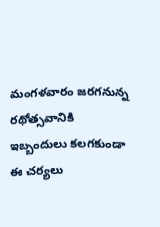మంగళవారం జరగనున్న రథోత్సవానికి ఇబ్బందులు కలగకుండా ఈ చర్యలు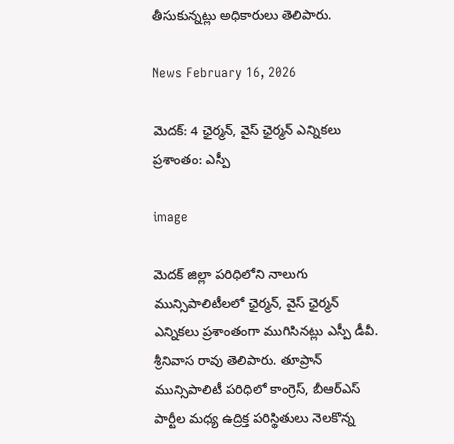తీసుకున్నట్లు అధికారులు తెలిపారు.

News February 16, 2026

మెదక్: 4 ఛైర్మన్, వైస్ ఛైర్మన్ ఎన్నికలు ప్రశాంతం: ఎస్పీ

image

మెదక్ జిల్లా పరిధిలోని నాలుగు మున్సిపాలిటీలలో ఛైర్మన్, వైస్ ఛైర్మన్ ఎన్నికలు ప్రశాంతంగా ముగిసినట్లు ఎస్పీ డీవీ. శ్రీనివాస రావు తెలిపారు. తూప్రాన్ మున్సిపాలిటీ పరిధిలో కాంగ్రెస్, బీఆర్‌ఎస్ పార్టీల మధ్య ఉద్రిక్త పరిస్థితులు నెలకొన్న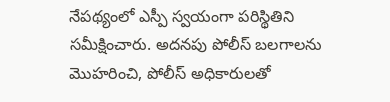నేపథ్యంలో ఎస్పీ స్వయంగా పరిస్థితిని సమీక్షించారు. అదనపు పోలీస్ బలగాలను మొహరించి, పోలీస్ అధికారులతో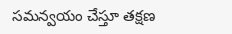సమన్వయం చేస్తూ తక్షణ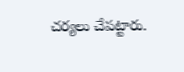చర్యలు చేపట్టారు.